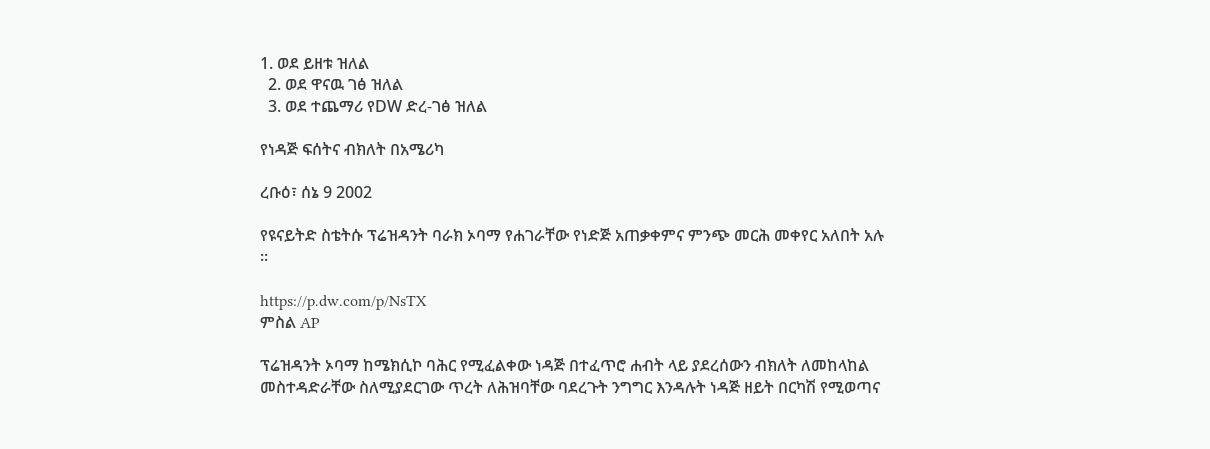1. ወደ ይዘቱ ዝለል
  2. ወደ ዋናዉ ገፅ ዝለል
  3. ወደ ተጨማሪ የDW ድረ-ገፅ ዝለል

የነዳጅ ፍሰትና ብክለት በአሜሪካ

ረቡዕ፣ ሰኔ 9 2002

የዩናይትድ ስቴትሱ ፕሬዝዳንት ባራክ ኦባማ የሐገራቸው የነድጅ አጠቃቀምና ምንጭ መርሕ መቀየር አለበት አሉ ።

https://p.dw.com/p/NsTX
ምስል AP

ፕሬዝዳንት ኦባማ ከሜክሲኮ ባሕር የሚፈልቀው ነዳጅ በተፈጥሮ ሐብት ላይ ያደረሰውን ብክለት ለመከላከል መስተዳድራቸው ስለሚያደርገው ጥረት ለሕዝባቸው ባደረጉት ንግግር እንዳሉት ነዳጅ ዘይት በርካሽ የሚወጣና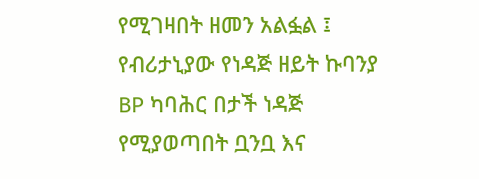የሚገዛበት ዘመን አልፏል ፤ የብሪታኒያው የነዳጅ ዘይት ኩባንያ BP ካባሕር በታች ነዳጅ የሚያወጣበት ቧንቧ እና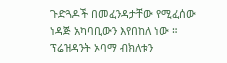ጉድጓዶች በመፈንዳታቸው የሚፈሰው ነዳጅ አካባቢውን እየበከለ ነው ። ፕሬዝዳንት ኦባማ ብክለቱን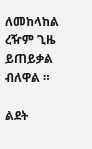ለመከላከል ረዥም ጊዜ ይጠይቃል ብለዋል ።

ልደት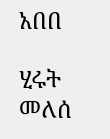አበበ

ሂሩት መለሰ